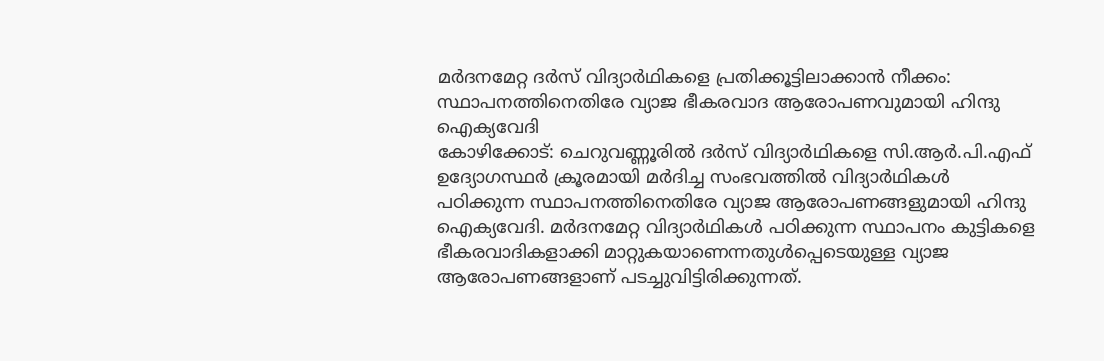മർദനമേറ്റ ദർസ് വിദ്യാർഥികളെ പ്രതിക്കൂട്ടിലാക്കാൻ നീക്കം: സ്ഥാപനത്തിനെതിരേ വ്യാജ ഭീകരവാദ ആരോപണവുമായി ഹിന്ദു ഐക്യവേദി
കോഴിക്കോട്: ചെറുവണ്ണൂരിൽ ദർസ് വിദ്യാർഥികളെ സി.ആർ.പി.എഫ് ഉദ്യോഗസ്ഥർ ക്രൂരമായി മർദിച്ച സംഭവത്തിൽ വിദ്യാർഥികൾ പഠിക്കുന്ന സ്ഥാപനത്തിനെതിരേ വ്യാജ ആരോപണങ്ങളുമായി ഹിന്ദു ഐക്യവേദി. മർദനമേറ്റ വിദ്യാർഥികൾ പഠിക്കുന്ന സ്ഥാപനം കുട്ടികളെ ഭീകരവാദികളാക്കി മാറ്റുകയാണെന്നതുൾപ്പെടെയുള്ള വ്യാജ ആരോപണങ്ങളാണ് പടച്ചുവിട്ടിരിക്കുന്നത്.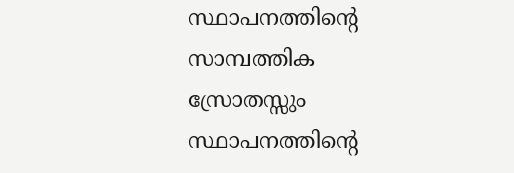സ്ഥാപനത്തിന്റെ സാമ്പത്തിക സ്രോതസ്സും സ്ഥാപനത്തിന്റെ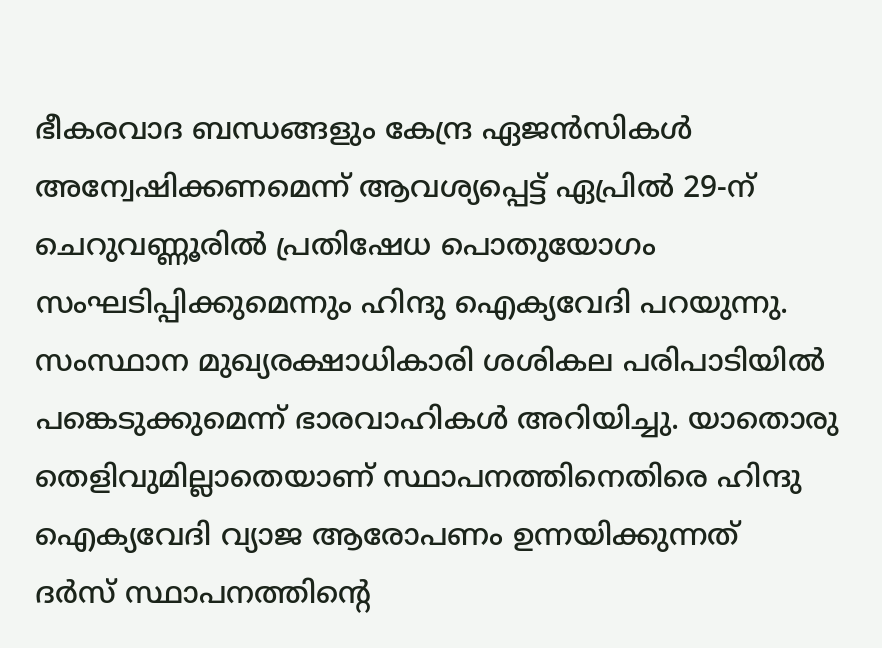ഭീകരവാദ ബന്ധങ്ങളും കേന്ദ്ര ഏജൻസികൾ അന്വേഷിക്കണമെന്ന് ആവശ്യപ്പെട്ട് ഏപ്രിൽ 29-ന് ചെറുവണ്ണൂരിൽ പ്രതിഷേധ പൊതുയോഗം സംഘടിപ്പിക്കുമെന്നും ഹിന്ദു ഐക്യവേദി പറയുന്നു. സംസ്ഥാന മുഖ്യരക്ഷാധികാരി ശശികല പരിപാടിയിൽ പങ്കെടുക്കുമെന്ന് ഭാരവാഹികൾ അറിയിച്ചു. യാതൊരു തെളിവുമില്ലാതെയാണ് സ്ഥാപനത്തിനെതിരെ ഹിന്ദു ഐക്യവേദി വ്യാജ ആരോപണം ഉന്നയിക്കുന്നത്
ദർസ് സ്ഥാപനത്തിന്റെ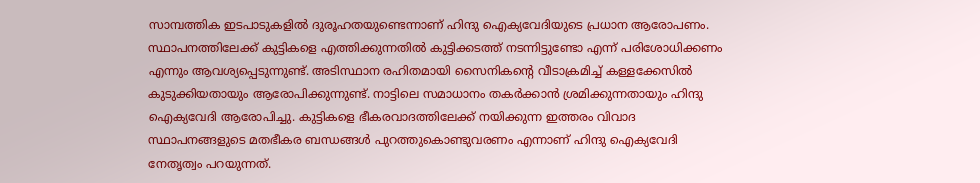സാമ്പത്തിക ഇടപാടുകളിൽ ദുരൂഹതയുണ്ടെന്നാണ് ഹിന്ദു ഐക്യവേദിയുടെ പ്രധാന ആരോപണം. സ്ഥാപനത്തിലേക്ക് കുട്ടികളെ എത്തിക്കുന്നതിൽ കുട്ടിക്കടത്ത് നടന്നിട്ടുണ്ടോ എന്ന് പരിശോധിക്കണം എന്നും ആവശ്യപ്പെടുന്നുണ്ട്. അടിസ്ഥാന രഹിതമായി സൈനികന്റെ വീടാക്രമിച്ച് കള്ളക്കേസിൽ കുടുക്കിയതായും ആരോപിക്കുന്നുണ്ട്. നാട്ടിലെ സമാധാനം തകർക്കാൻ ശ്രമിക്കുന്നതായും ഹിന്ദു ഐക്യവേദി ആരോപിച്ചു. കുട്ടികളെ ഭീകരവാദത്തിലേക്ക് നയിക്കുന്ന ഇത്തരം വിവാദ സ്ഥാപനങ്ങളുടെ മതഭീകര ബന്ധങ്ങൾ പുറത്തുകൊണ്ടുവരണം എന്നാണ് ഹിന്ദു ഐക്യവേദി നേതൃത്വം പറയുന്നത്.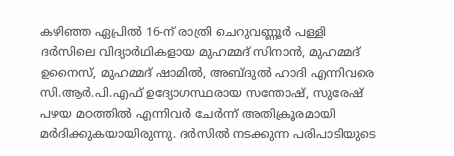കഴിഞ്ഞ ഏപ്രിൽ 16-ന് രാത്രി ചെറുവണ്ണൂർ പള്ളി ദർസിലെ വിദ്യാർഥികളായ മുഹമ്മദ് സിനാൻ, മുഹമ്മദ് ഉനൈസ്, മുഹമ്മദ് ഷാമിൽ, അബ്ദുൽ ഹാദി എന്നിവരെ സി.ആർ.പി.എഫ് ഉദ്യോഗസ്ഥരായ സന്തോഷ്, സുരേഷ് പഴയ മഠത്തിൽ എന്നിവർ ചേർന്ന് അതിക്രൂരമായി മർദിക്കുകയായിരുന്നു. ദർസിൽ നടക്കുന്ന പരിപാടിയുടെ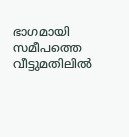ഭാഗമായി സമീപത്തെ വീട്ടുമതിലിൽ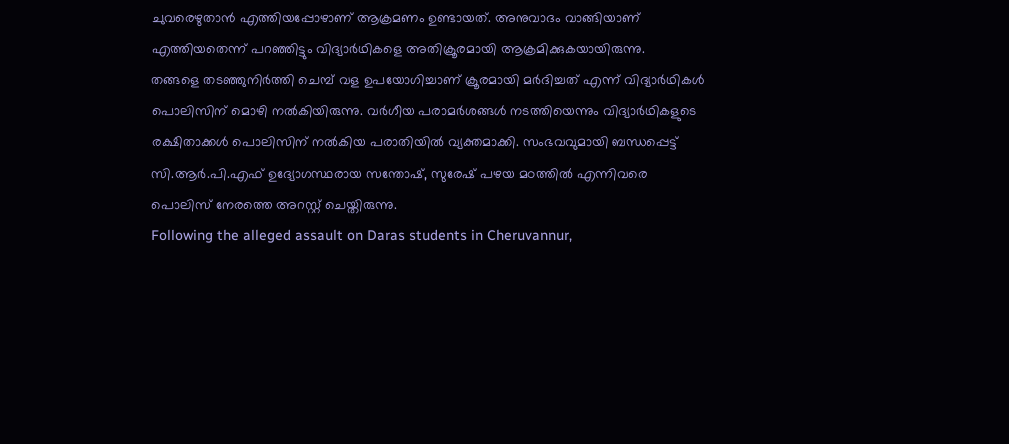ചുവരെഴുതാൻ എത്തിയപ്പോഴാണ് ആക്രമണം ഉണ്ടായത്. അനുവാദം വാങ്ങിയാണ് എത്തിയതെന്ന് പറഞ്ഞിട്ടും വിദ്യാർഥികളെ അതിക്രൂരമായി ആക്രമിക്കുകയായിരുന്നു.
തങ്ങളെ തടഞ്ഞുനിർത്തി ചെമ്പ് വള ഉപയോഗിച്ചാണ് ക്രൂരമായി മർദിച്ചത് എന്ന് വിദ്യാർഥികൾ പൊലിസിന് മൊഴി നൽകിയിരുന്നു. വർഗീയ പരാമർശങ്ങൾ നടത്തിയെന്നും വിദ്യാർഥികളുടെ രക്ഷിതാക്കൾ പൊലിസിന് നൽകിയ പരാതിയിൽ വ്യക്തമാക്കി. സംഭവവുമായി ബന്ധപ്പെട്ട് സി.ആർ.പി.എഫ് ഉദ്യോഗസ്ഥരായ സന്തോഷ്, സുരേഷ് പഴയ മഠത്തിൽ എന്നിവരെ പൊലിസ് നേരത്തെ അറസ്റ്റ് ചെയ്തിരുന്നു.
Following the alleged assault on Daras students in Cheruvannur,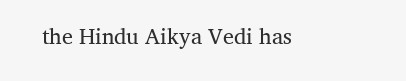the Hindu Aikya Vedi has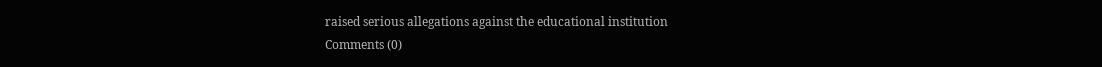raised serious allegations against the educational institution
Comments (0)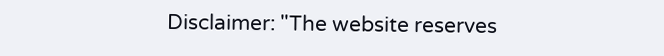Disclaimer: "The website reserves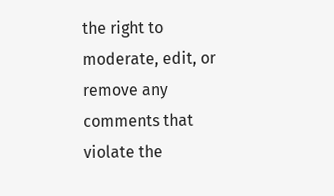the right to moderate, edit, or remove any comments that violate the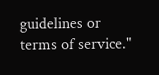guidelines or terms of service."